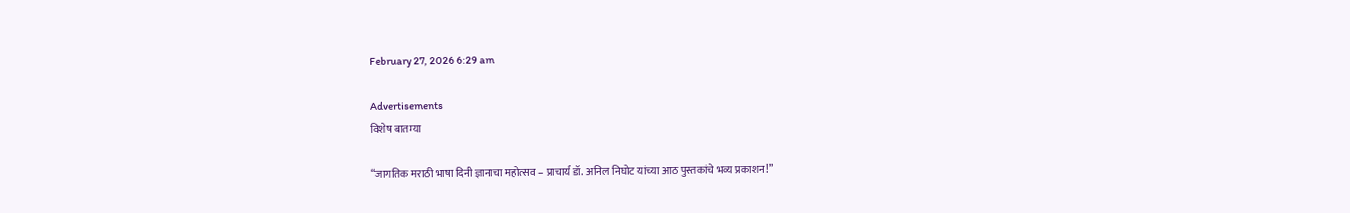February 27, 2026 6:29 am

Advertisements
विशेष बातम्या

“जागतिक मराठी भाषा दिनी ज्ञानाचा महोत्सव – प्राचार्य डॉ. अनिल निघोट यांच्या आठ पुस्तकांचे भव्य प्रकाशन!”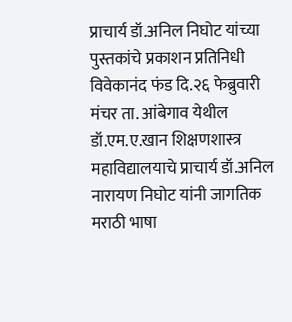प्राचार्य डॉ.अनिल निघोट यांच्या पुस्तकांचे प्रकाशन प्रतिनिधी विवेकानंद फंड दि.२६ फेब्रुवारी मंचर ता. आंबेगाव येथील डॉ.एम.ए.खान शिक्षणशास्त्र महाविद्यालयाचे प्राचार्य डॉ.अनिल नारायण निघोट यांनी जागतिक मराठी भाषा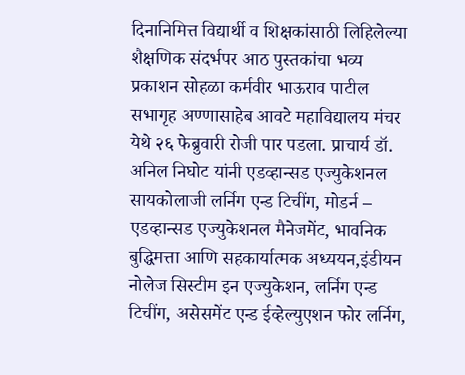दिनानिमित्त विद्यार्थी व शिक्षकांसाठी लिहिलेल्या शैक्षणिक संदर्भपर आठ पुस्तकांचा भव्य प्रकाशन सोहळा कर्मवीर भाऊराव पाटील सभागृह अण्णासाहेब आवटे महाविद्यालय मंचर येथे २६ फेब्रुवारी रोजी पार पडला. प्राचार्य डॉ. अनिल निघोट यांनी एडव्हान्सड एज्युकेशनल सायकोलाजी लर्निग एन्ड टिचींग, मोडर्न – एडव्हान्सड एज्युकेशनल मैनेजमेंट, भावनिक बुद्धिमत्ता आणि सहकार्यात्मक अध्ययन,इंडीयन नोलेज सिस्टीम इन एज्युकेशन, लर्निग एन्ड टिचींग, असेसमेंट एन्ड ईव्हेल्युएशन फोर लर्निग,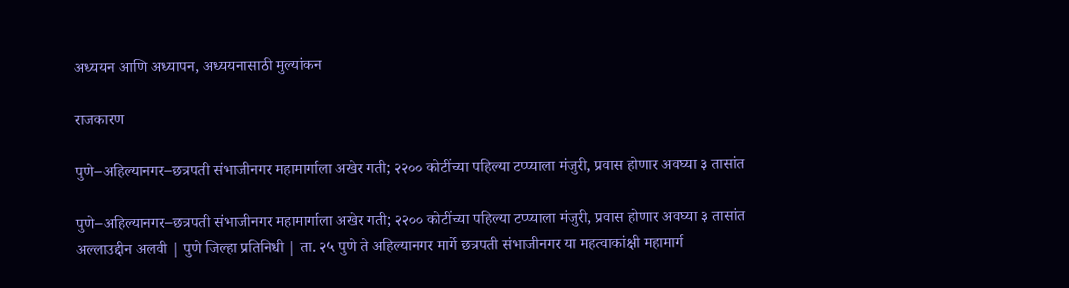अध्ययन आणि अध्यापन, अध्ययनासाठी मुल्यांकन

राजकारण

पुणे–अहिल्यानगर–छत्रपती संभाजीनगर महामार्गाला अखेर गती; २२०० कोटींच्या पहिल्या टप्प्याला मंजुरी, प्रवास होणार अवघ्या ३ तासांत

पुणे–अहिल्यानगर–छत्रपती संभाजीनगर महामार्गाला अखेर गती; २२०० कोटींच्या पहिल्या टप्प्याला मंजुरी, प्रवास होणार अवघ्या ३ तासांत अल्लाउद्दीन अलवी | पुणे जिल्हा प्रतिनिधी | ता. २५ पुणे ते अहिल्यानगर मार्गे छत्रपती संभाजीनगर या महत्वाकांक्षी महामार्ग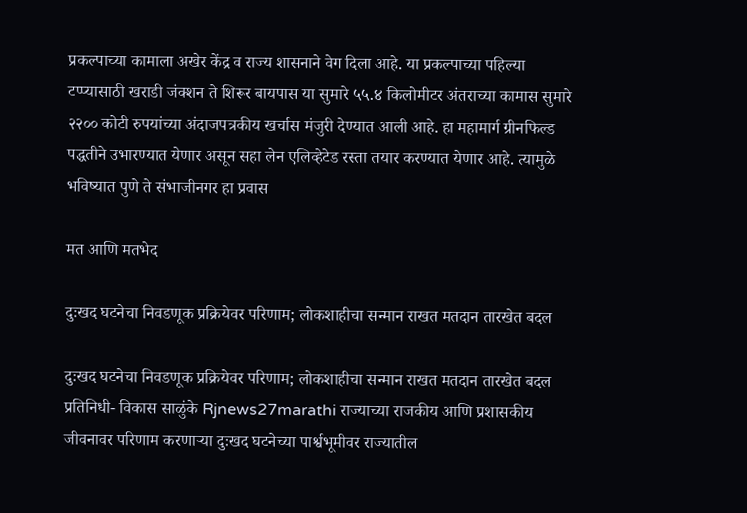प्रकल्पाच्या कामाला अखेर केंद्र व राज्य शासनाने वेग दिला आहे. या प्रकल्पाच्या पहिल्या टप्प्यासाठी खराडी जंक्शन ते शिरूर बायपास या सुमारे ५५.४ किलोमीटर अंतराच्या कामास सुमारे २२०० कोटी रुपयांच्या अंदाजपत्रकीय खर्चास मंजुरी देण्यात आली आहे. हा महामार्ग ग्रीनफिल्ड पद्धतीने उभारण्यात येणार असून सहा लेन एलिव्हेटेड रस्ता तयार करण्यात येणार आहे. त्यामुळे भविष्यात पुणे ते संभाजीनगर हा प्रवास

मत आणि मतभेद

दुःखद घटनेचा निवडणूक प्रक्रियेवर परिणाम; लोकशाहीचा सन्मान राखत मतदान तारखेत बदल

दुःखद घटनेचा निवडणूक प्रक्रियेवर परिणाम; लोकशाहीचा सन्मान राखत मतदान तारखेत बदल प्रतिनिधी- विकास साळुंके Rjnews27marathi राज्याच्या राजकीय आणि प्रशासकीय जीवनावर परिणाम करणाऱ्या दुःखद घटनेच्या पार्श्वभूमीवर राज्यातील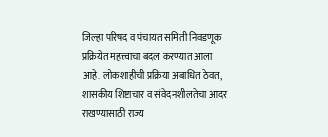जिल्हा परिषद व पंचायत समिती निवडणूक प्रक्रियेत महत्त्वाचा बदल करण्यात आला आहे. लोकशाहीची प्रक्रिया अबाधित ठेवत, शासकीय शिष्टाचार व संवेदनशीलतेचा आदर राखण्यासाठी राज्य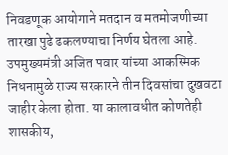निवडणूक आयोगाने मतदान व मतमोजणीच्या तारखा पुढे ढकलण्याचा निर्णय घेतला आहे. उपमुख्यमंत्री अजित पवार यांच्या आकस्मिक निधनामुळे राज्य सरकारने तीन दिवसांचा दुखवटा जाहीर केला होता. या कालावधीत कोणतेही शासकीय,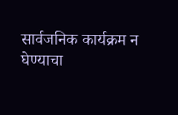सार्वजनिक कार्यक्रम न घेण्याचा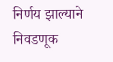निर्णय झाल्याने निवडणूक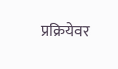प्रक्रियेवर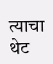त्याचा थेट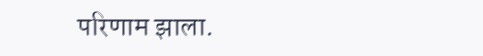परिणाम झाला.